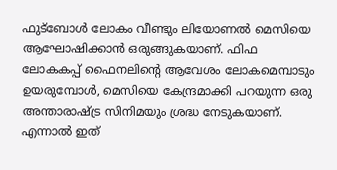ഫുട്ബോൾ ലോകം വീണ്ടും ലിയോണൽ മെസിയെ ആഘോഷിക്കാൻ ഒരുങ്ങുകയാണ്. ഫിഫ ലോകകപ്പ് ഫൈനലിന്റെ ആവേശം ലോകമെമ്പാടും ഉയരുമ്പോൾ, മെസിയെ കേന്ദ്രമാക്കി പറയുന്ന ഒരു അന്താരാഷ്ട്ര സിനിമയും ശ്രദ്ധ നേടുകയാണ്. എന്നാൽ ഇത്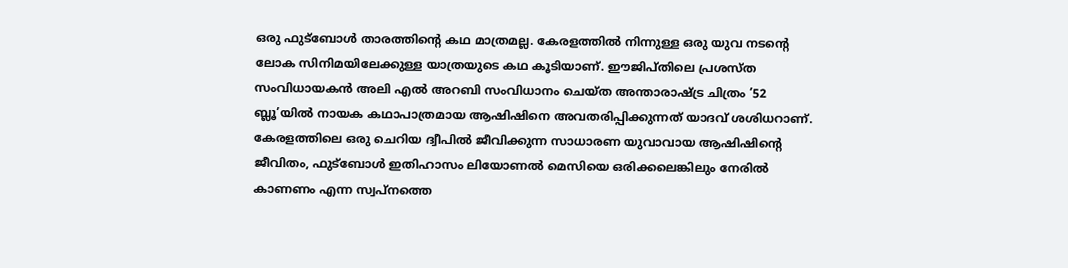ഒരു ഫുട്ബോൾ താരത്തിന്റെ കഥ മാത്രമല്ല. കേരളത്തിൽ നിന്നുള്ള ഒരു യുവ നടന്റെ ലോക സിനിമയിലേക്കുള്ള യാത്രയുടെ കഥ കൂടിയാണ്. ഈജിപ്തിലെ പ്രശസ്ത സംവിധായകൻ അലി എൽ അറബി സംവിധാനം ചെയ്ത അന്താരാഷ്ട്ര ചിത്രം ’52 ബ്ലൂ’യിൽ നായക കഥാപാത്രമായ ആഷിഷിനെ അവതരിപ്പിക്കുന്നത് യാദവ് ശശിധറാണ്.
കേരളത്തിലെ ഒരു ചെറിയ ദ്വീപിൽ ജീവിക്കുന്ന സാധാരണ യുവാവായ ആഷിഷിന്റെ ജീവിതം, ഫുട്ബോൾ ഇതിഹാസം ലിയോണൽ മെസിയെ ഒരിക്കലെങ്കിലും നേരിൽ കാണണം എന്ന സ്വപ്നത്തെ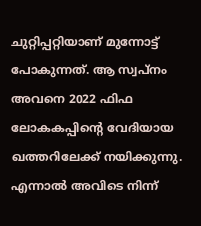ചുറ്റിപ്പറ്റിയാണ് മുന്നോട്ട് പോകുന്നത്. ആ സ്വപ്നം അവനെ 2022 ഫിഫ ലോകകപ്പിന്റെ വേദിയായ ഖത്തറിലേക്ക് നയിക്കുന്നു. എന്നാൽ അവിടെ നിന്ന്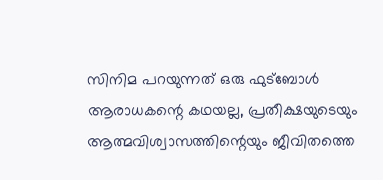സിനിമ പറയുന്നത് ഒരു ഫുട്ബോൾ ആരാധകന്റെ കഥയല്ല, പ്രതീക്ഷയുടെയും ആത്മവിശ്വാസത്തിന്റെയും ജീവിതത്തെ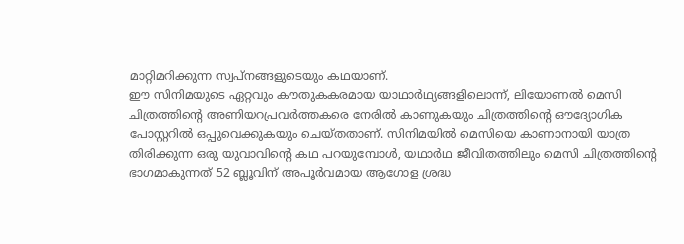മാറ്റിമറിക്കുന്ന സ്വപ്നങ്ങളുടെയും കഥയാണ്.
ഈ സിനിമയുടെ ഏറ്റവും കൗതുകകരമായ യാഥാർഥ്യങ്ങളിലൊന്ന്, ലിയോണൽ മെസി ചിത്രത്തിന്റെ അണിയറപ്രവർത്തകരെ നേരിൽ കാണുകയും ചിത്രത്തിന്റെ ഔദ്യോഗിക പോസ്റ്ററിൽ ഒപ്പുവെക്കുകയും ചെയ്തതാണ്. സിനിമയിൽ മെസിയെ കാണാനായി യാത്ര തിരിക്കുന്ന ഒരു യുവാവിന്റെ കഥ പറയുമ്പോൾ, യഥാർഥ ജീവിതത്തിലും മെസി ചിത്രത്തിന്റെ ഭാഗമാകുന്നത് 52 ബ്ലൂവിന് അപൂർവമായ ആഗോള ശ്രദ്ധ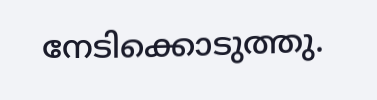നേടിക്കൊടുത്തു.